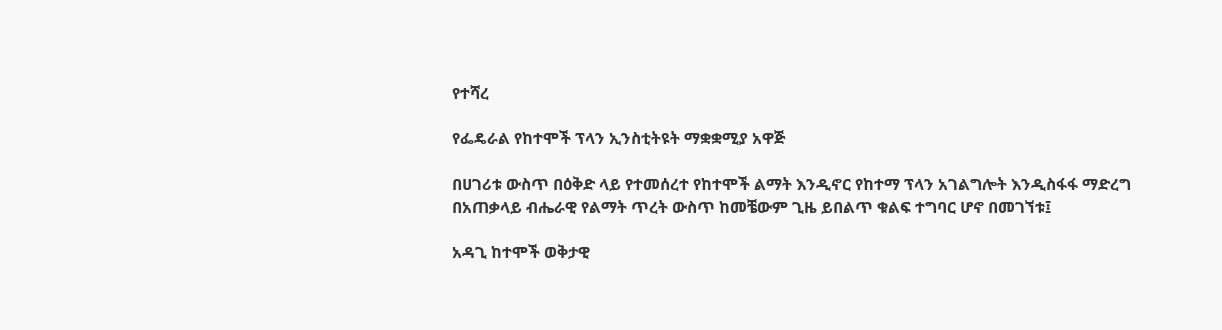የተሻረ

የፌዴራል የከተሞች ፕላን ኢንስቲትዩት ማቋቋሚያ አዋጅ

በሀገሪቱ ውስጥ በዕቅድ ላይ የተመሰረተ የከተሞች ልማት እንዲኖር የከተማ ፕላን አገልግሎት እንዲስፋፋ ማድረግ በአጠቃላይ ብሔራዊ የልማት ጥረት ውስጥ ከመቼውም ጊዜ ይበልጥ ቁልፍ ተግባር ሆኖ በመገኘቱ፤

አዳጊ ከተሞች ወቅታዊ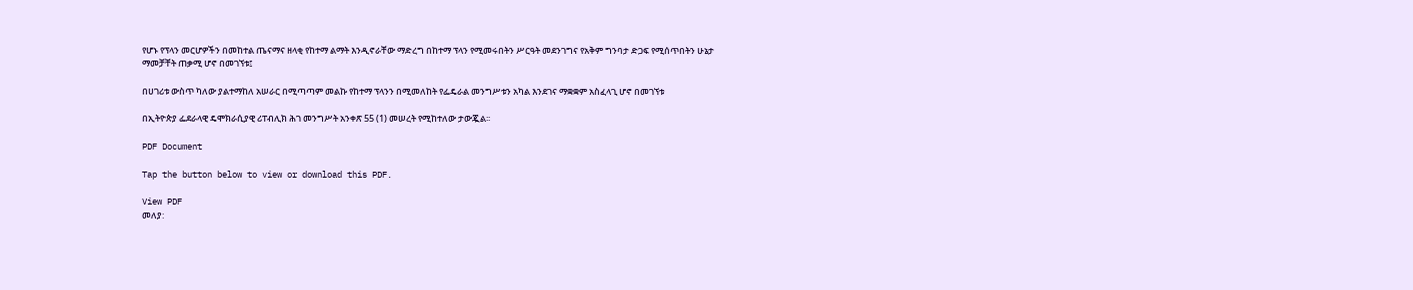የሆኑ የፕላን መርሆዎችን በመከተል ጤናማና ዘላቂ የከተማ ልማት እንዲኖራቸው ማድረግ በከተማ ፕላን የሚመሩበትን ሥርዓት መደንገግና የአቅም ግንባታ ድጋፍ የሚሰጥበትን ሁኔታ ማመቻቸት ጠቃሚ ሆኖ በመገኘቱ፤

በሀገሪቱ ውስጥ ካለው ያልተማከለ አሠራር በሚጣጣም መልኩ የከተማ ፕላንን በሚመለከት የፌዴራል መንግሥቱን አካል እንደገና ማቋቋም አስፈላጊ ሆኖ በመገኘቱ

በኢትዮጵያ ፌደራላዊ ዴሞክራሲያዊ ሪፐብሊክ ሕገ መንግሥት አንቀጽ 55 (1) መሠረት የሚከተለው ታውጇል፡፡

PDF Document

Tap the button below to view or download this PDF.

View PDF
መለያ: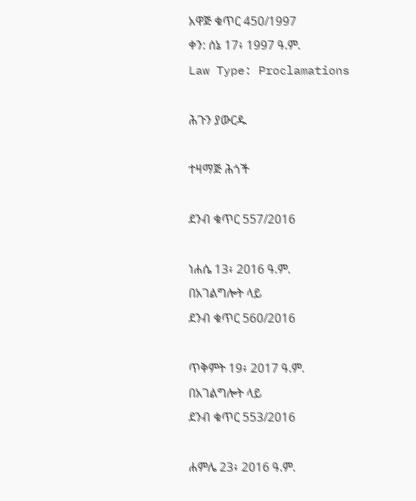አዋጅ ቁጥር 450/1997
ቀን: ሰኔ 17፥ 1997 ዓ.ም.
Law Type: Proclamations

ሕጉን ያውርዱ

ተዛማጅ ሕጎች

ደንብ ቁጥር 557/2016

ነሐሴ 13፥ 2016 ዓ.ም.
በአገልግሎት ላይ
ደንብ ቁጥር 560/2016

ጥቅምት 19፥ 2017 ዓ.ም.
በአገልግሎት ላይ
ደንብ ቁጥር 553/2016

ሐምሌ 23፥ 2016 ዓ.ም.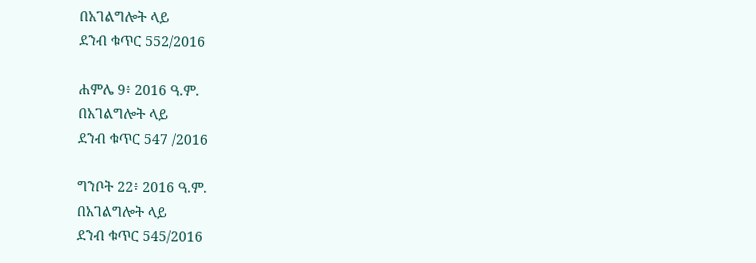በአገልግሎት ላይ
ደንብ ቁጥር 552/2016

ሐምሌ 9፥ 2016 ዓ.ም.
በአገልግሎት ላይ
ደንብ ቁጥር 547 /2016

ግንቦት 22፥ 2016 ዓ.ም.
በአገልግሎት ላይ
ደንብ ቁጥር 545/2016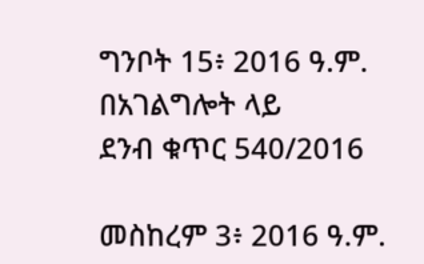ግንቦት 15፥ 2016 ዓ.ም.
በአገልግሎት ላይ
ደንብ ቁጥር 540/2016

መስከረም 3፥ 2016 ዓ.ም.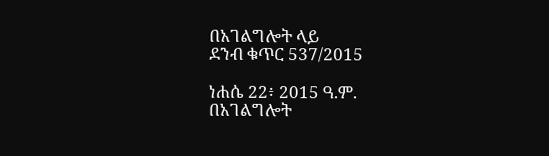በአገልግሎት ላይ
ደንብ ቁጥር 537/2015

ነሐሴ 22፥ 2015 ዓ.ም.
በአገልግሎት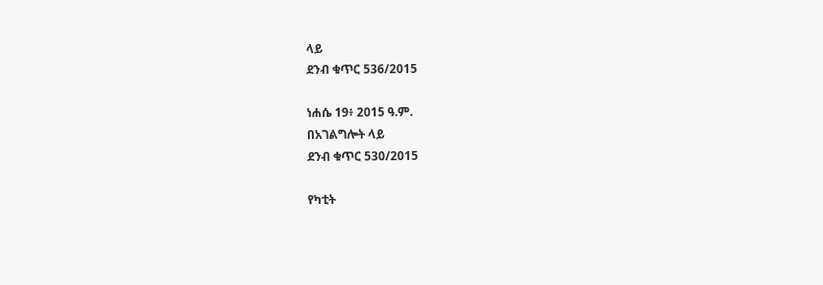ላይ
ደንብ ቁጥር 536/2015

ነሐሴ 19፥ 2015 ዓ.ም.
በአገልግሎት ላይ
ደንብ ቁጥር 530/2015

የካቲት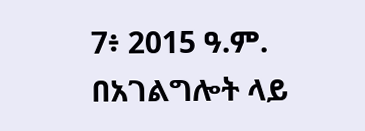7፥ 2015 ዓ.ም.
በአገልግሎት ላይ